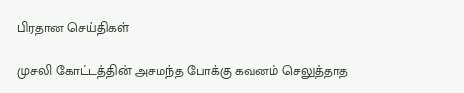பிரதான செய்திகள்

முசலி கோட்டத்தின் அசமந்த போக்கு கவனம் செலுத்தாத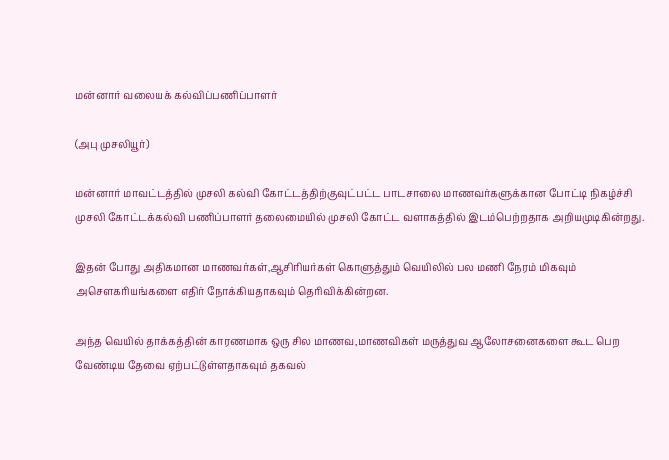மன்னார் வலையக் கல்விப்பணிப்பாளர்

(அபு முசலியூர்)

மன்னார் மாவட்டத்தில் முசலி கல்வி கோட்டத்திற்குவுட்பட்ட பாடசாலை மாணவர்களுக்கான போட்டி நிகழ்ச்சி முசலி கோட்டக்கல்வி பணிப்பாளர் தலைமையில் முசலி கோட்ட வளாகத்தில் இடம்பெற்றதாக அறியமுடிகின்றது.

இதன் போது அதிகமான மாணவர்கள்,ஆசிரியர்கள் கொளுத்தும் வெயிலில் பல மணி நேரம் மிகவும் அசௌகரியங்களை எதிர் நோக்கியதாகவும் தெரிவிக்கின்றன.

அந்த வெயில் தாக்கத்தின் காரணமாக ஒரு சில மாணவ,மாணவிகள் மருத்துவ ஆலோசனைகளை கூட பெற வேண்டிய தேவை ஏற்பட்டுள்ளதாகவும் தகவல்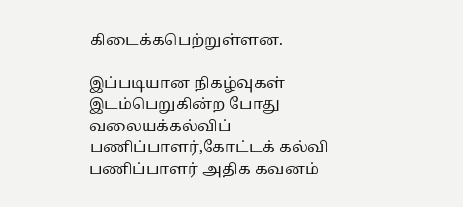கிடைக்கபெற்றுள்ளன.

இப்படியான நிகழ்வுகள் இடம்பெறுகின்ற போது வலையக்கல்விப் பணிப்பாளர்,கோட்டக் கல்வி பணிப்பாளர் அதிக கவனம்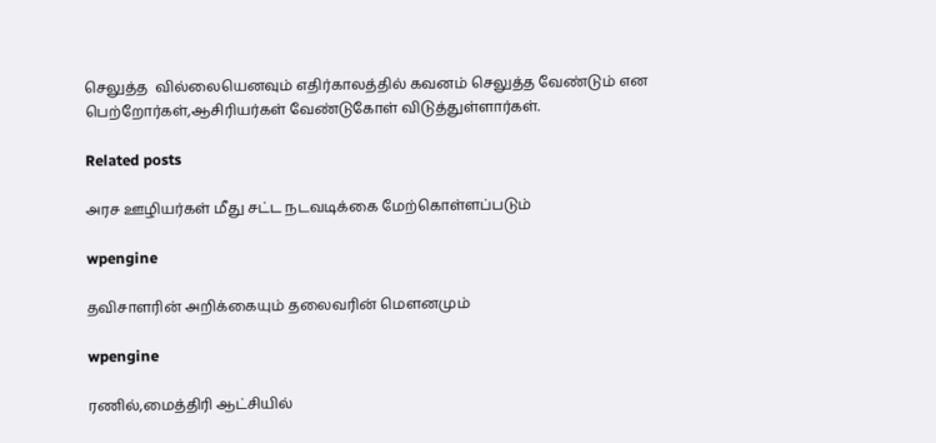செலுத்த  வில்லையெனவும் எதிர்காலத்தில் கவனம் செலுத்த வேண்டும் என பெற்றோர்கள்,ஆசிரியர்கள் வேண்டுகோள் விடுத்துள்ளார்கள்.

Related posts

அரச ஊழியர்கள் மீது சட்ட நடவடிக்கை மேற்கொள்ளப்படும்

wpengine

தவிசாளரின் அறிக்கையும் தலைவரின் மௌனமும்

wpengine

ரணில்,மைத்திரி ஆட்சியில்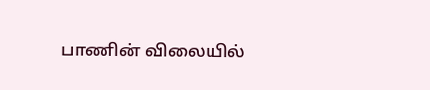பாணின் விலையில்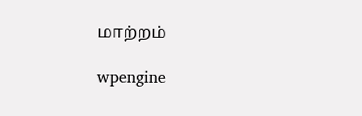மாற்றம்

wpengine